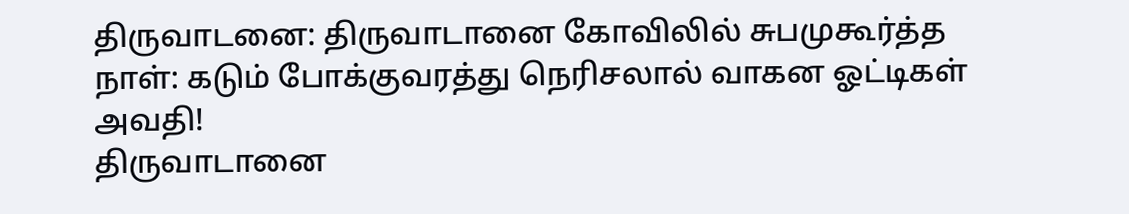திருவாடனை: திருவாடானை கோவிலில் சுபமுகூர்த்த நாள்: கடும் போக்குவரத்து நெரிசலால் வாகன ஓட்டிகள் அவதி!
திருவாடானை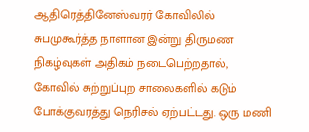ஆதிரெத்தினேஸ்வரர் கோவிலில் சுபமுகூர்த்த நாளான இன்று திருமண நிகழ்வுகள் அதிகம் நடைபெற்றதால், கோவில் சுற்றுப்புற சாலைகளில் கடும் போக்குவரத்து நெரிசல் ஏற்பட்டது. ஒரு மணி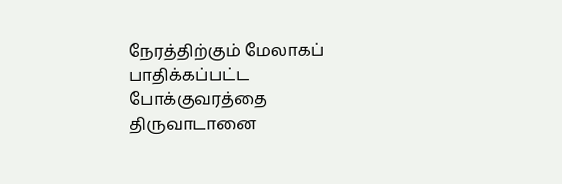நேரத்திற்கும் மேலாகப் பாதிக்கப்பட்ட போக்குவரத்தை திருவாடானை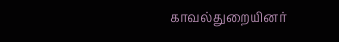காவல்துறையினர்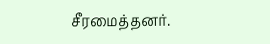சீரமைத்தனர்.